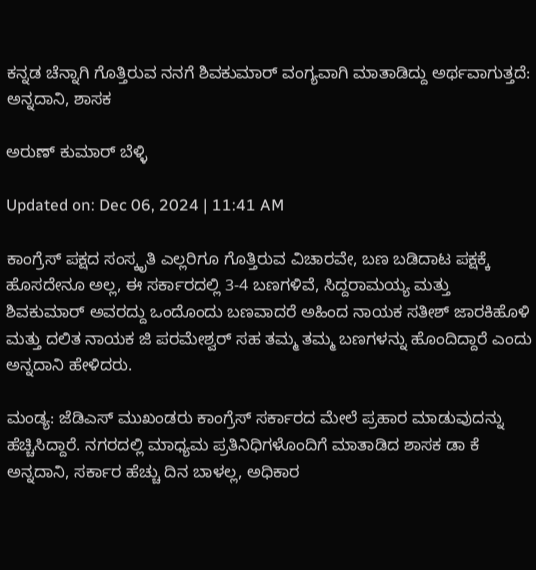ಕನ್ನಡ ಚೆನ್ನಾಗಿ ಗೊತ್ತಿರುವ ನನಗೆ ಶಿವಕುಮಾರ್ ವಂಗ್ಯವಾಗಿ ಮಾತಾಡಿದ್ದು ಅರ್ಥವಾಗುತ್ತದೆ: ಅನ್ನದಾನಿ, ಶಾಸಕ

ಅರುಣ್ ಕುಮಾರ್ ಬೆಳ್ಳಿ

Updated on: Dec 06, 2024 | 11:41 AM

ಕಾಂಗ್ರೆಸ್ ಪಕ್ಷದ ಸಂಸ್ಕೃತಿ ಎಲ್ಲರಿಗೂ ಗೊತ್ತಿರುವ ವಿಚಾರವೇ, ಬಣ ಬಡಿದಾಟ ಪಕ್ಷಕ್ಕೆ ಹೊಸದೇನೂ ಅಲ್ಲ, ಈ ಸರ್ಕಾರದಲ್ಲಿ 3-4 ಬಣಗಳಿವೆ, ಸಿದ್ದರಾಮಯ್ಯ ಮತ್ತು ಶಿವಕುಮಾರ್ ಅವರದ್ದು ಒಂದೊಂದು ಬಣವಾದರೆ ಅಹಿಂದ ನಾಯಕ ಸತೀಶ್ ಜಾರಕಿಹೊಳಿ ಮತ್ತು ದಲಿತ ನಾಯಕ ಜಿ ಪರಮೇಶ್ವರ್ ಸಹ ತಮ್ಮ ತಮ್ಮ ಬಣಗಳನ್ನು ಹೊಂದಿದ್ದಾರೆ ಎಂದು ಅನ್ನದಾನಿ ಹೇಳಿದರು.

ಮಂಡ್ಯ: ಜೆಡಿಎಸ್ ಮುಖಂಡರು ಕಾಂಗ್ರೆಸ್ ಸರ್ಕಾರದ ಮೇಲೆ ಪ್ರಹಾರ ಮಾಡುವುದನ್ನು ಹೆಚ್ಚಿಸಿದ್ದಾರೆ. ನಗರದಲ್ಲಿ ಮಾಧ್ಯಮ ಪ್ರತಿನಿಧಿಗಳೊಂದಿಗೆ ಮಾತಾಡಿದ ಶಾಸಕ ಡಾ ಕೆ ಅನ್ನದಾನಿ, ಸರ್ಕಾರ ಹೆಚ್ಚು ದಿನ ಬಾಳಲ್ಲ, ಅಧಿಕಾರ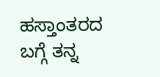ಹಸ್ತಾಂತರದ ಬಗ್ಗೆ ತನ್ನ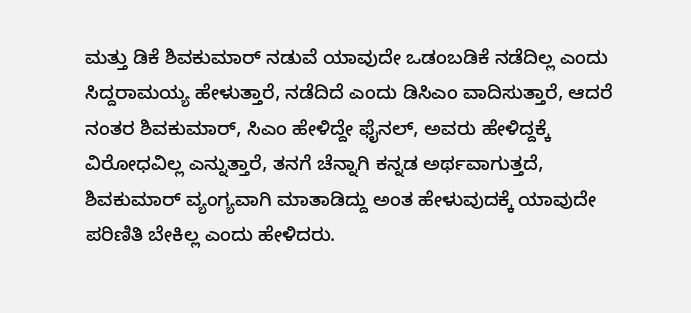ಮತ್ತು ಡಿಕೆ ಶಿವಕುಮಾರ್ ನಡುವೆ ಯಾವುದೇ ಒಡಂಬಡಿಕೆ ನಡೆದಿಲ್ಲ ಎಂದು ಸಿದ್ದರಾಮಯ್ಯ ಹೇಳುತ್ತಾರೆ, ನಡೆದಿದೆ ಎಂದು ಡಿಸಿಎಂ ವಾದಿಸುತ್ತಾರೆ, ಆದರೆ ನಂತರ ಶಿವಕುಮಾರ್, ಸಿಎಂ ಹೇಳಿದ್ದೇ ಫೈನಲ್, ಅವರು ಹೇಳಿದ್ದಕ್ಕೆ ವಿರೋಧವಿಲ್ಲ ಎನ್ನುತ್ತಾರೆ, ತನಗೆ ಚೆನ್ನಾಗಿ ಕನ್ನಡ ಅರ್ಥವಾಗುತ್ತದೆ, ಶಿವಕುಮಾರ್ ವ್ಯಂಗ್ಯವಾಗಿ ಮಾತಾಡಿದ್ದು ಅಂತ ಹೇಳುವುದಕ್ಕೆ ಯಾವುದೇ ಪರಿಣಿತಿ ಬೇಕಿಲ್ಲ ಎಂದು ಹೇಳಿದರು.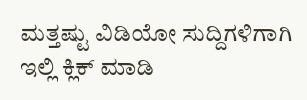ಮತ್ತಷ್ಟು ವಿಡಿಯೋ ಸುದ್ದಿಗಳಿಗಾಗಿ ಇಲ್ಲಿ ಕ್ಲಿಕ್ ಮಾಡಿ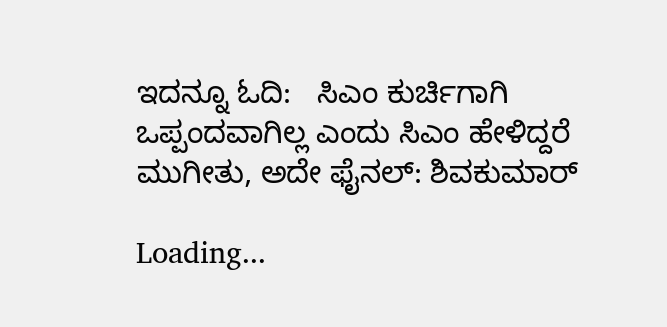ಇದನ್ನೂ ಓದಿ:   ಸಿಎಂ ಕುರ್ಚಿಗಾಗಿ ಒಪ್ಪಂದವಾಗಿಲ್ಲ ಎಂದು ಸಿಎಂ ಹೇಳಿದ್ದರೆ ಮುಗೀತು, ಅದೇ ಫೈನಲ್: ಶಿವಕುಮಾರ್

Loading...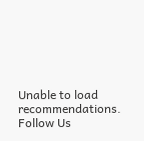Unable to load recommendations.
Follow Us